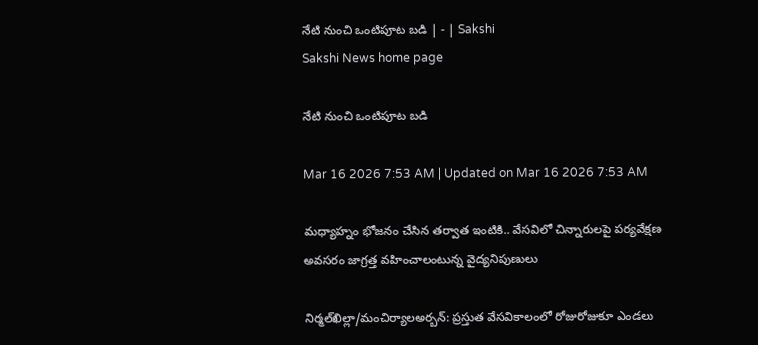నేటి నుంచి ఒంటిపూట బడి | - | Sakshi
Sakshi News home page

నేటి నుంచి ఒంటిపూట బడి

Mar 16 2026 7:53 AM | Updated on Mar 16 2026 7:53 AM

మధ్యాహ్నం భోజనం చేసిన తర్వాత ఇంటికి.. వేసవిలో చిన్నారులపై పర్యవేక్షణ అవసరం జాగ్రత్త వహించాలంటున్న వైద్యనిపుణులు

నిర్మల్‌ఖిల్లా/మంచిర్యాలఅర్బన్‌: ప్రస్తుత వేసవికాలంలో రోజురోజుకూ ఎండలు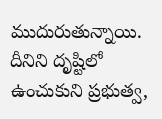ముదురుతున్నాయి. దీనిని దృష్టిలో ఉంచుకుని ప్రభుత్వ,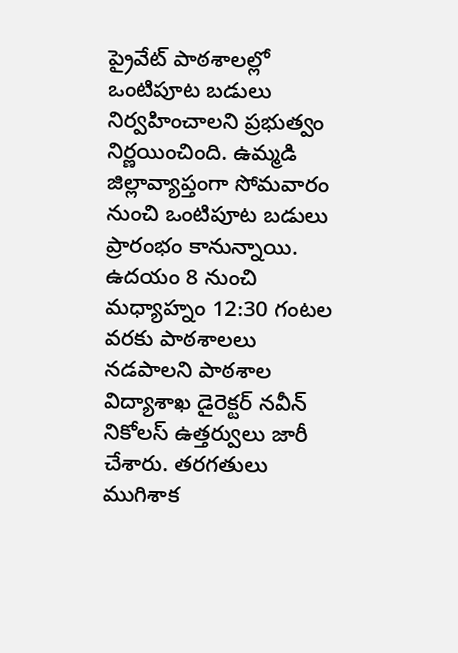ప్రైవేట్‌ పాఠశాలల్లో ఒంటిపూట బడులు నిర్వహించాలని ప్రభుత్వం నిర్ణయించింది. ఉమ్మడి జిల్లావ్యాప్తంగా సోమవారం నుంచి ఒంటిపూట బడులు ప్రారంభం కానున్నాయి. ఉదయం 8 నుంచి మధ్యాహ్నం 12:30 గంటల వరకు పాఠశాలలు నడపాలని పాఠశాల విద్యాశాఖ డైరెక్టర్‌ నవీన్‌ నికోలస్‌ ఉత్తర్వులు జారీ చేశారు. తరగతులు ముగిశాక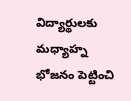విద్యార్థులకు మధ్యాహ్న భోజనం పెట్టించి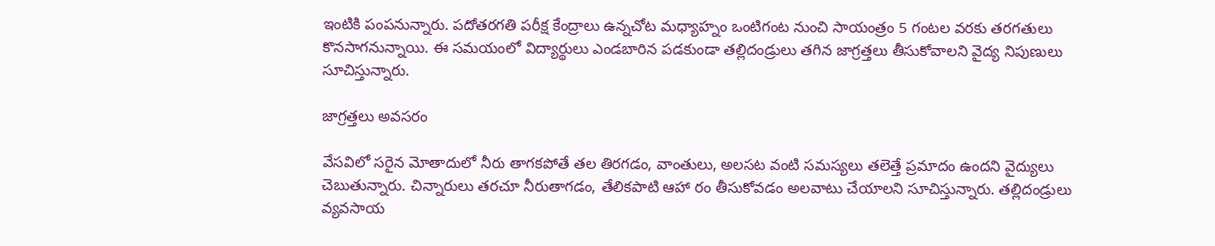ఇంటికి పంపనున్నారు. పదోతరగతి పరీక్ష కేంద్రాలు ఉన్నచోట మధ్యాహ్నం ఒంటిగంట నుంచి సాయంత్రం 5 గంటల వరకు తరగతులు కొనసాగనున్నాయి. ఈ సమయంలో విద్యార్థులు ఎండబారిన పడకుండా తల్లిదండ్రులు తగిన జాగ్రత్తలు తీసుకోవాలని వైద్య నిపుణులు సూచిస్తున్నారు.

జాగ్రత్తలు అవసరం

వేసవిలో సరైన మోతాదులో నీరు తాగకపోతే తల తిరగడం, వాంతులు, అలసట వంటి సమస్యలు తలెత్తే ప్రమాదం ఉందని వైద్యులు చెబుతున్నారు. చిన్నారులు తరచూ నీరుతాగడం, తేలికపాటి ఆహా రం తీసుకోవడం అలవాటు చేయాలని సూచిస్తున్నారు. తల్లిదండ్రులు వ్యవసాయ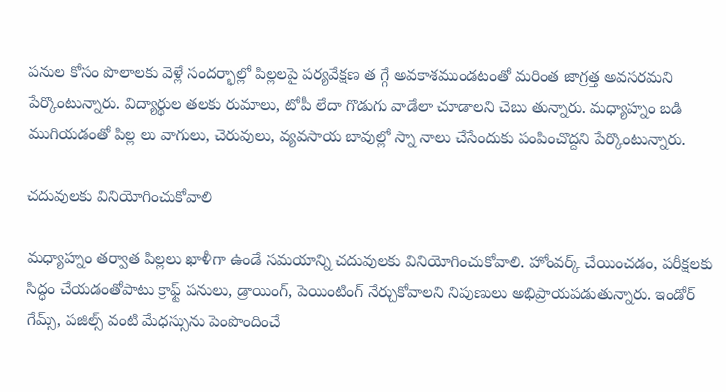పనుల కోసం పొలాలకు వెళ్లే సందర్భాల్లో పిల్లలపై పర్యవేక్షణ త గ్గే అవకాశముండటంతో మరింత జాగ్రత్త అవసరమని పేర్కొంటున్నారు. విద్యార్థుల తలకు రుమాలు, టోపీ లేదా గొడుగు వాడేలా చూడాలని చెబు తున్నారు. మధ్యాహ్నం బడి ముగియడంతో పిల్ల లు వాగులు, చెరువులు, వ్యవసాయ బావుల్లో స్నా నాలు చేసేందుకు పంపించొద్దని పేర్కొంటున్నారు.

చదువులకు వినియోగించుకోవాలి

మధ్యాహ్నం తర్వాత పిల్లలు ఖాళీగా ఉండే సమయాన్ని చదువులకు వినియోగించుకోవాలి. హోంవర్క్‌ చేయించడం, పరీక్షలకు సిద్ధం చేయడంతోపాటు క్రాఫ్ట్‌ పనులు, డ్రాయింగ్‌, పెయింటింగ్‌ నేర్చుకోవాలని నిపుణులు అభిప్రాయపడుతున్నారు. ఇండోర్‌ గేమ్స్‌, పజిల్స్‌ వంటి మేధస్సును పెంపొందించే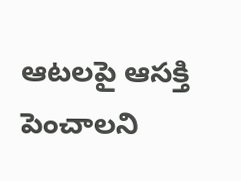ఆటలపై ఆసక్తి పెంచాలని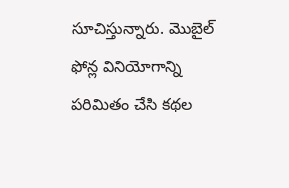సూచిస్తున్నారు. మొబైల్‌ ఫోన్ల వినియోగాన్ని పరిమితం చేసి కథల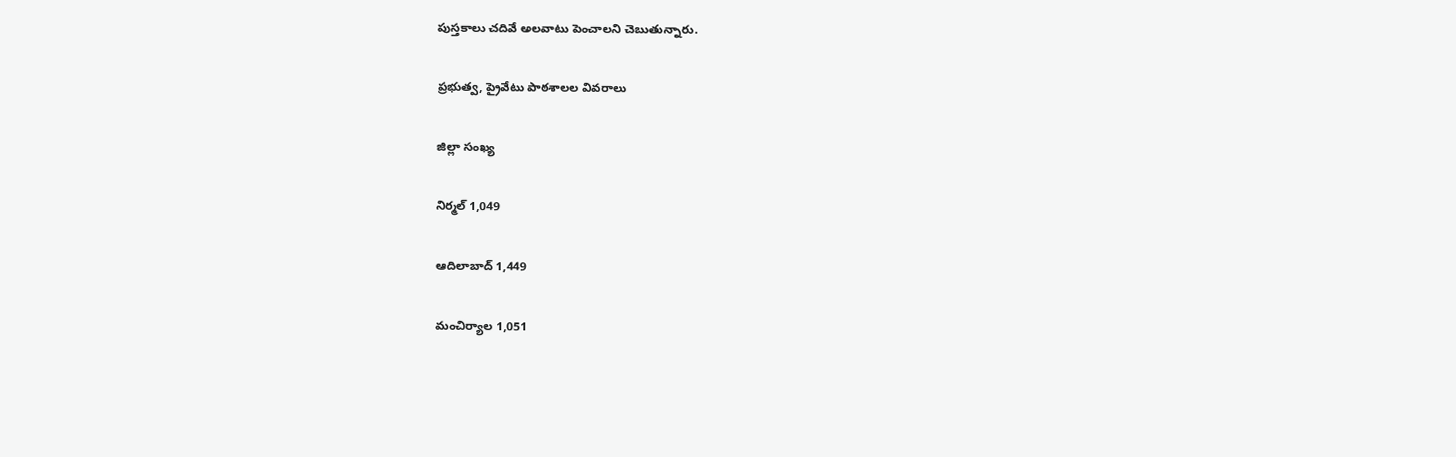పుస్తకాలు చదివే అలవాటు పెంచాలని చెబుతున్నారు.

ప్రభుత్వ, ప్రైవేటు పాఠశాలల వివరాలు

జిల్లా సంఖ్య

నిర్మల్‌ 1,049

ఆదిలాబాద్‌ 1,449

మంచిర్యాల 1,051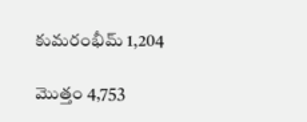కుమరంభీమ్‌ 1,204

మొత్తం 4,753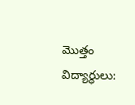మొత్తం విద్యార్థులు: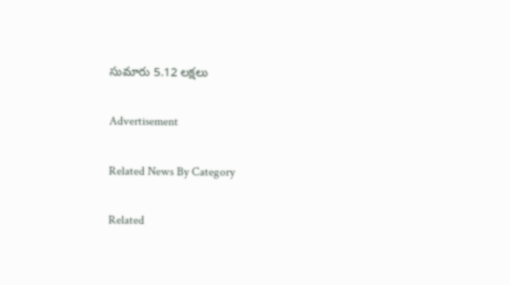సుమారు 5.12 లక్షలు

Advertisement

Related News By Category

Related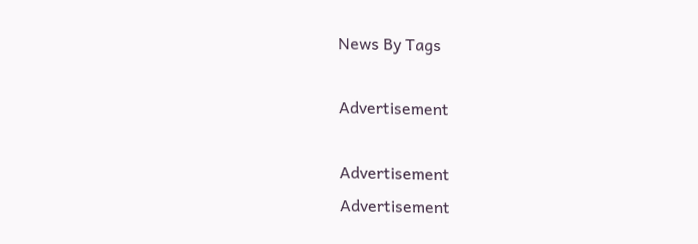News By Tags

Advertisement

Advertisement
Advertisement